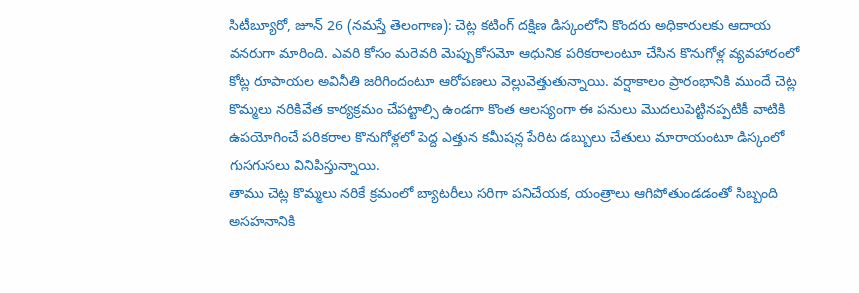సిటీబ్యూరో, జూన్ 26 (నమస్తే తెలంగాణ): చెట్ల కటింగ్ దక్షిణ డిస్కంలోని కొందరు అధికారులకు ఆదాయ వనరుగా మారింది. ఎవరి కోసం మరెవరి మెప్పుకోసమో ఆధునిక పరికరాలంటూ చేసిన కొనుగోళ్ల వ్యవహారంలో కోట్ల రూపాయల అవినీతి జరిగిందంటూ ఆరోపణలు వెల్లువెత్తుతున్నాయి. వర్షాకాలం ప్రారంభానికి ముందే చెట్ల కొమ్మలు నరికివేత కార్యక్రమం చేపట్టాల్సి ఉండగా కొంత ఆలస్యంగా ఈ పనులు మొదలుపెట్టినప్పటికీ వాటికి ఉపయోగించే పరికరాల కొనుగోళ్లలో పెద్ద ఎత్తున కమీషన్ల పేరిట డబ్బులు చేతులు మారాయంటూ డిస్కంలో గుసగుసలు వినిపిస్తున్నాయి.
తాము చెట్ల కొమ్మలు నరికే క్రమంలో బ్యాటరీలు సరిగా పనిచేయక, యంత్రాలు ఆగిపోతుండడంతో సిబ్బంది అసహనానికి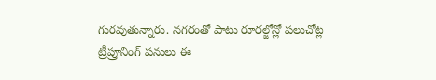గురవుతున్నారు. నగరంతో పాటు రూరల్జోన్లో పలుచోట్ల ట్రీప్రూనింగ్ పనులు ఈ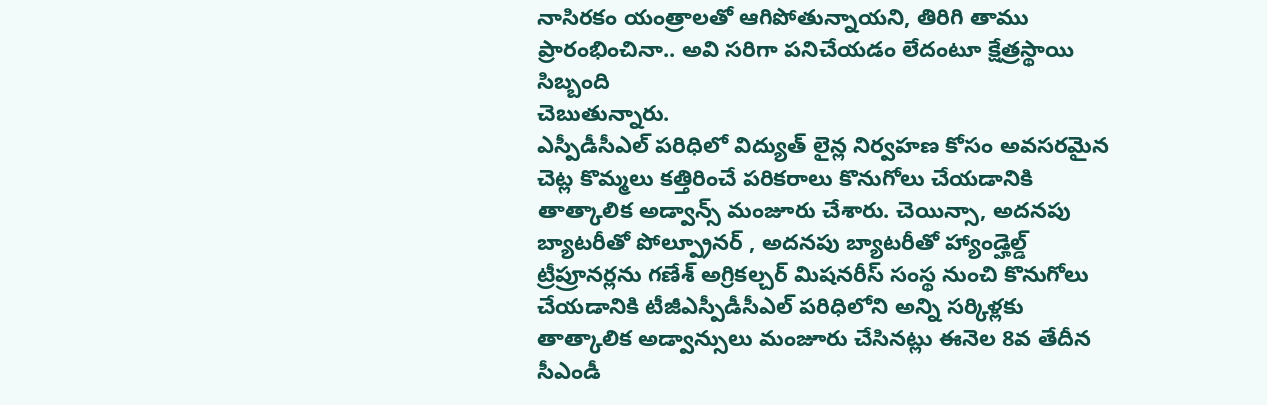నాసిరకం యంత్రాలతో ఆగిపోతున్నాయని, తిరిగి తాము ప్రారంభించినా.. అవి సరిగా పనిచేయడం లేదంటూ క్షేత్రస్థాయి సిబ్బంది
చెబుతున్నారు.
ఎస్పీడీసీఎల్ పరిధిలో విద్యుత్ లైన్ల నిర్వహణ కోసం అవసరమైన చెట్ల కొమ్మలు కత్తిరించే పరికరాలు కొనుగోలు చేయడానికి తాత్కాలిక అడ్వాన్స్ మంజూరు చేశారు. చెయిన్సా, అదనపు బ్యాటరీతో పోల్ప్రూనర్ , అదనపు బ్యాటరీతో హ్యాండ్హెల్డ్ ట్రీప్రూనర్లను గణేశ్ అగ్రికల్చర్ మిషనరీస్ సంస్థ నుంచి కొనుగోలు చేయడానికి టీజీఎస్పీడీసీఎల్ పరిధిలోని అన్ని సర్కిళ్లకు తాత్కాలిక అడ్వాన్సులు మంజూరు చేసినట్లు ఈనెల 8వ తేదీన సీఎండీ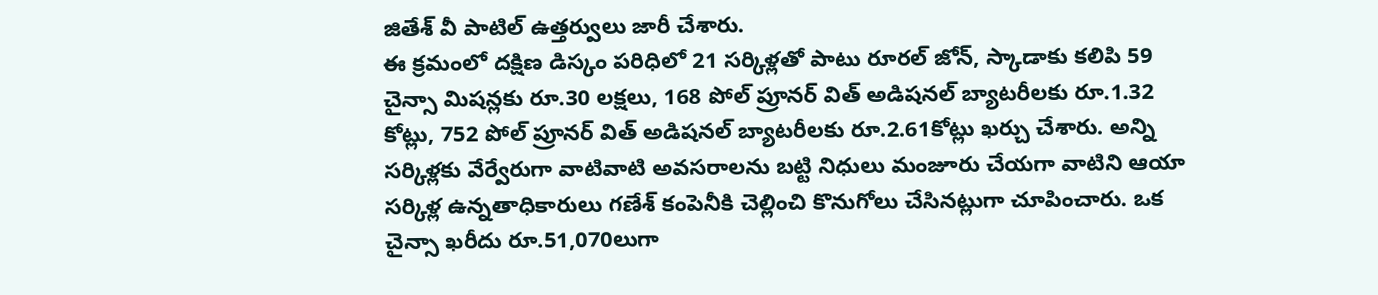జితేశ్ వీ పాటిల్ ఉత్తర్వులు జారీ చేశారు.
ఈ క్రమంలో దక్షిణ డిస్కం పరిధిలో 21 సర్కిళ్లతో పాటు రూరల్ జోన్, స్కాడాకు కలిపి 59 చైన్సా మిషన్లకు రూ.30 లక్షలు, 168 పోల్ ప్రూనర్ విత్ అడిషనల్ బ్యాటరీలకు రూ.1.32 కోట్లు, 752 పోల్ ప్రూనర్ విత్ అడిషనల్ బ్యాటరీలకు రూ.2.61కోట్లు ఖర్చు చేశారు. అన్ని సర్కిళ్లకు వేర్వేరుగా వాటివాటి అవసరాలను బట్టి నిధులు మంజూరు చేయగా వాటిని ఆయా సర్కిళ్ల ఉన్నతాధికారులు గణేశ్ కంపెనీకి చెల్లించి కొనుగోలు చేసినట్లుగా చూపించారు. ఒక చైన్సా ఖరీదు రూ.51,070లుగా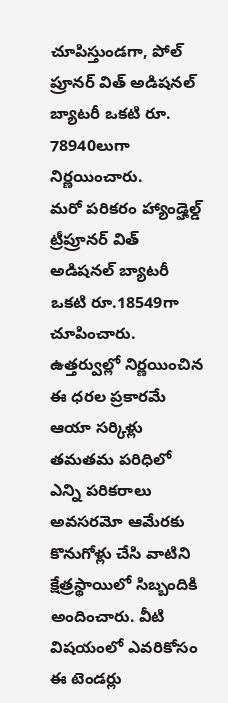చూపిస్తుండగా, పోల్ ప్రూనర్ విత్ అడిషనల్ బ్యాటరీ ఒకటి రూ. 78940లుగా నిర్ణయించారు.
మరో పరికరం హ్యాండ్హెల్డ్ ట్రీప్రూనర్ విత్ అడిషనల్ బ్యాటరీ ఒకటి రూ.18549గా చూపించారు. ఉత్తర్వుల్లో నిర్ణయించిన ఈ ధరల ప్రకారమే ఆయా సర్కిళ్లు తమతమ పరిధిలో ఎన్ని పరికరాలు అవసరమో ఆమేరకు కొనుగోళ్లు చేసి వాటిని క్షేత్రస్థాయిలో సిబ్బందికి అందించారు. వీటి విషయంలో ఎవరికోసం ఈ టెండర్లు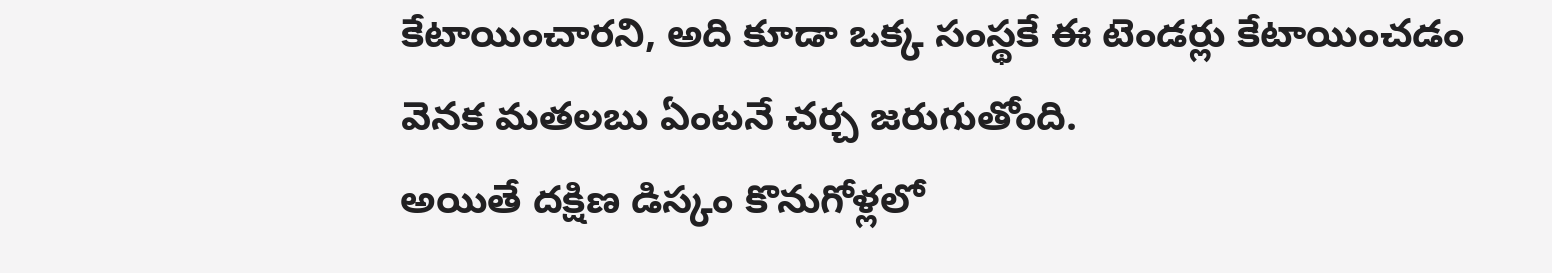కేటాయించారని, అది కూడా ఒక్క సంస్థకే ఈ టెండర్లు కేటాయించడం వెనక మతలబు ఏంటనే చర్చ జరుగుతోంది.
అయితే దక్షిణ డిస్కం కొనుగోళ్లలో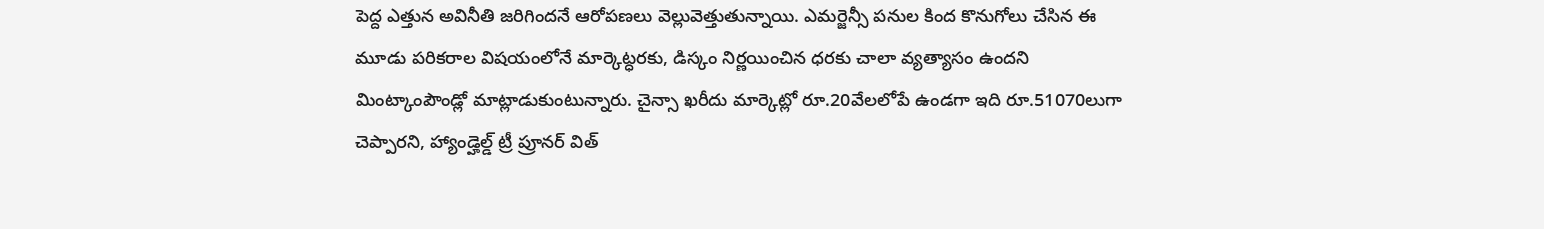పెద్ద ఎత్తున అవినీతి జరిగిందనే ఆరోపణలు వెల్లువెత్తుతున్నాయి. ఎమర్జెన్సీ పనుల కింద కొనుగోలు చేసిన ఈ మూడు పరికరాల విషయంలోనే మార్కెట్ధరకు, డిస్కం నిర్ణయించిన ధరకు చాలా వ్యత్యాసం ఉందని మింట్కాంపౌండ్లో మాట్లాడుకుంటున్నారు. చైన్సా ఖరీదు మార్కెట్లో రూ.20వేలలోపే ఉండగా ఇది రూ.51070లుగా చెప్పారని, హ్యాండ్హెల్డ్ ట్రీ ప్రూనర్ విత్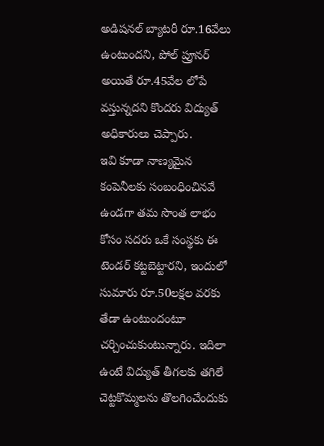అడిషనల్ బ్యాటరీ రూ.16వేలు ఉంటుందని, పోల్ ప్రూనర్ అయితే రూ.45వేల లోపే వస్తున్నదని కొందరు విద్యుత్ అధికారులు చెప్పారు.
ఇవి కూడా నాణ్యమైన కంపెనీలకు సంబంధించినవే ఉండగా తమ సొంత లాభం కోసం సదరు ఒకే సంస్థకు ఈ టెండర్ కట్టబెట్టారని, ఇందులో సుమారు రూ.50లక్షల వరకు తేడా ఉంటుందంటూ చర్చించుకుంటున్నారు. ఇదిలా ఉంటే విద్యుత్ తీగలకు తగిలే చెట్టకొమ్మలను తొలగించేందుకు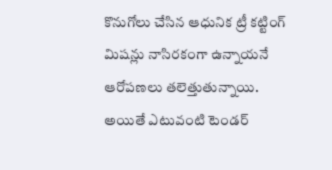కొనుగోలు చేసిన ఆధునిక ట్రీ కట్టింగ్ మిషన్లు నాసిరకంగా ఉన్నాయనే ఆరోపణలు తలెత్తుతున్నాయి. అయితే ఎటువంటి టెండర్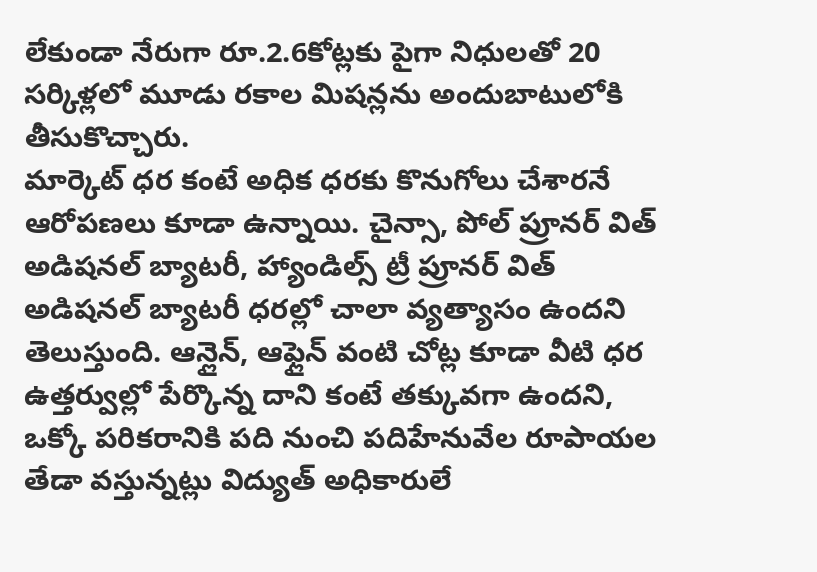లేకుండా నేరుగా రూ.2.6కోట్లకు పైగా నిధులతో 20 సర్కిళ్లలో మూడు రకాల మిషన్లను అందుబాటులోకి తీసుకొచ్చారు.
మార్కెట్ ధర కంటే అధిక ధరకు కొనుగోలు చేశారనే ఆరోపణలు కూడా ఉన్నాయి. చైన్సా, పోల్ ప్రూనర్ విత్ అడిషనల్ బ్యాటరీ, హ్యాండిల్స్ ట్రీ ప్రూనర్ విత్ అడిషనల్ బ్యాటరీ ధరల్లో చాలా వ్యత్యాసం ఉందని తెలుస్తుంది. ఆన్లైన్, ఆఫ్లైన్ వంటి చోట్ల కూడా వీటి ధర ఉత్తర్వుల్లో పేర్కొన్న దాని కంటే తక్కువగా ఉందని, ఒక్కో పరికరానికి పది నుంచి పదిహేనువేల రూపాయల తేడా వస్తున్నట్లు విద్యుత్ అధికారులే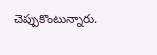చెప్పుకొంటున్నారు.